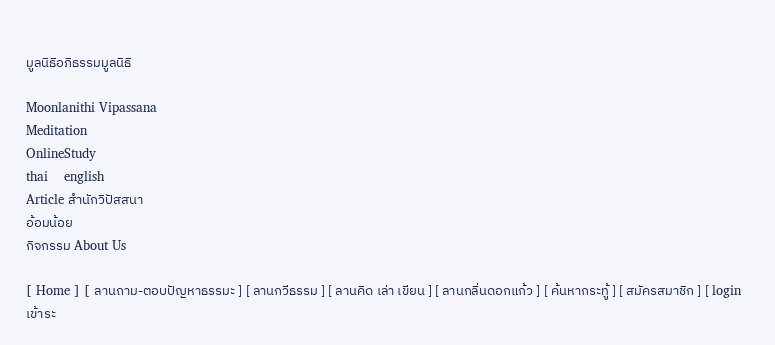มูลนิธิอภิธรรมมูลนิธิ

Moonlanithi Vipassana
Meditation
OnlineStudy
thai    english
Article สำนักวิปัสสนา
อ้อมน้อย
กิจกรรม About Us

[ Home ] [ ลานถาม-ตอบปัญหาธรรมะ ] [ ลานกวีธรรม ] [ ลานคิด เล่า เขียน ] [ ลานกลิ่นดอกแก้ว ] [ ค้นหากระทู้ ] [ สมัครสมาชิก ] [ login เข้าระ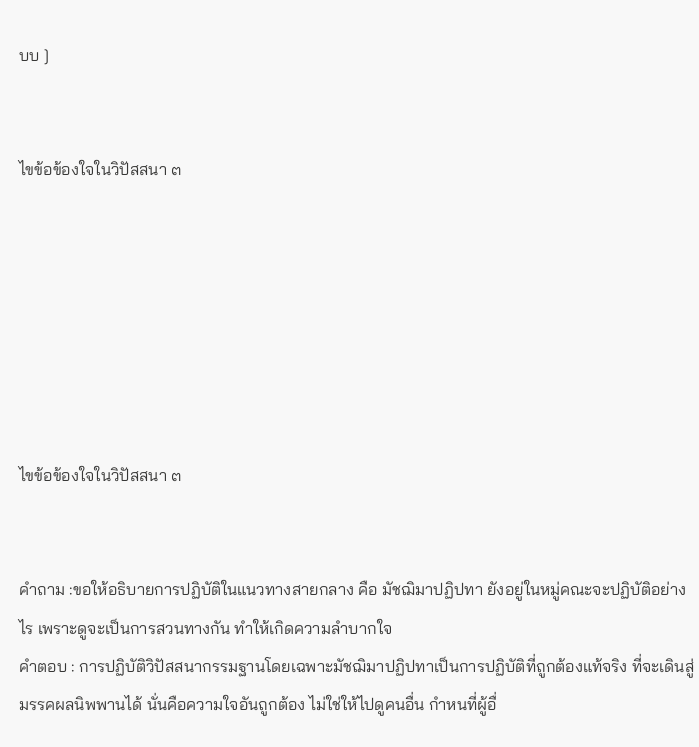บบ ]


ไขข้อข้องใจในวิปัสสนา ๓







ไขข้อข้องใจในวิปัสสนา ๓


คำถาม :ขอให้อธิบายการปฏิบัติในแนวทางสายกลาง คือ มัชฌิมาปฏิปทา ยังอยู่ในหมู่คณะจะปฏิบัติอย่างไร เพราะดูจะเป็นการสวนทางกัน ทำให้เกิดความลำบากใจ
คำตอบ : การปฏิบัติวิปัสสนากรรมฐานโดยเฉพาะมัชฌิมาปฏิปทาเป็นการปฏิบัติที่ถูกต้องแท้จริง ที่จะเดินสู่มรรคผลนิพพานได้ นั่นคือความใจอันถูกต้อง ไม่ใช่ให้ไปดูคนอื่น กำหนที่ผู้อื่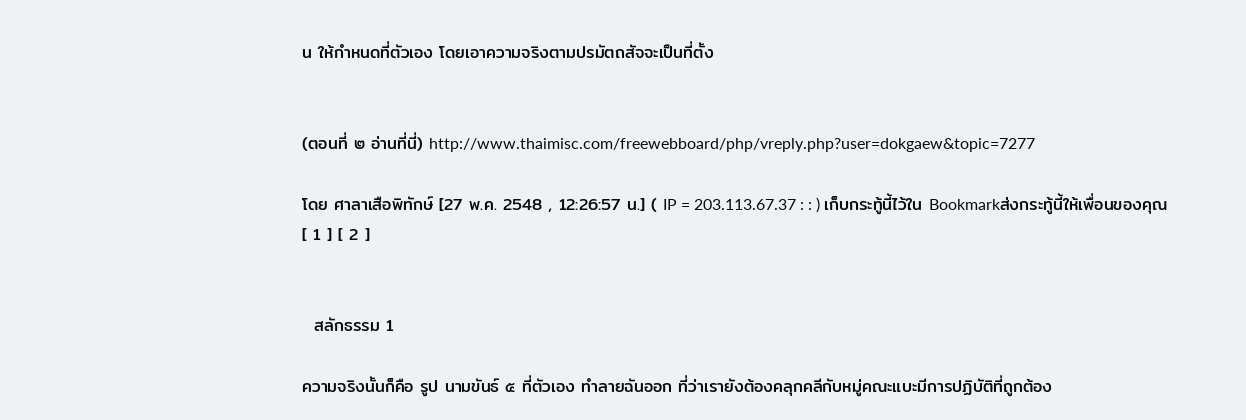น ให้กำหนดที่ตัวเอง โดยเอาความจริงตามปรมัตถสัจจะเป็นที่ตั้ง


(ตอนที่ ๒ อ่านที่นี่) http://www.thaimisc.com/freewebboard/php/vreply.php?user=dokgaew&topic=7277

โดย ศาลาเสือพิทักษ์ [27 พ.ค. 2548 , 12:26:57 น.] ( IP = 203.113.67.37 : : ) เก็บกระทู้นี้ไว้ใน Bookmarkส่งกระทู้นี้ให้เพื่อนของคุณ
[ 1 ] [ 2 ]


  สลักธรรม 1

ความจริงนั้นก็คือ รูป นามขันธ์ ๕ ที่ตัวเอง ทำลายฉันออก ที่ว่าเรายังต้องคลุกคลีกับหมู่คณะแบะมีการปฏิบัติที่ถูกต้อง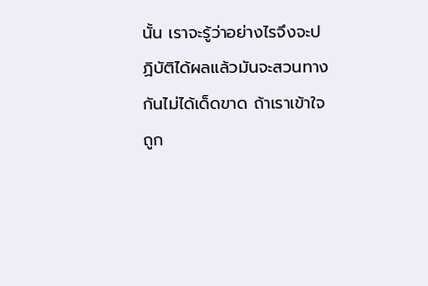นั้น เราจะรู้ว่าอย่างไรจึงจะปฏิบัติได้ผลแล้วมันจะสวนทางกันไม่ได้เด็ดขาด ถ้าเราเข้าใจถูก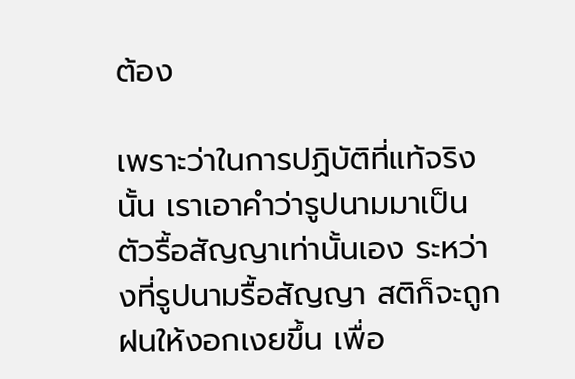ต้อง

เพราะว่าในการปฏิบัติที่แท้จริงนั้น เราเอาคำว่ารูปนามมาเป็นตัวรื้อสัญญาเท่านั้นเอง ระหว่างที่รูปนามรื้อสัญญา สติก็จะถูกฝนให้งอกเงยขึ้น เพื่อ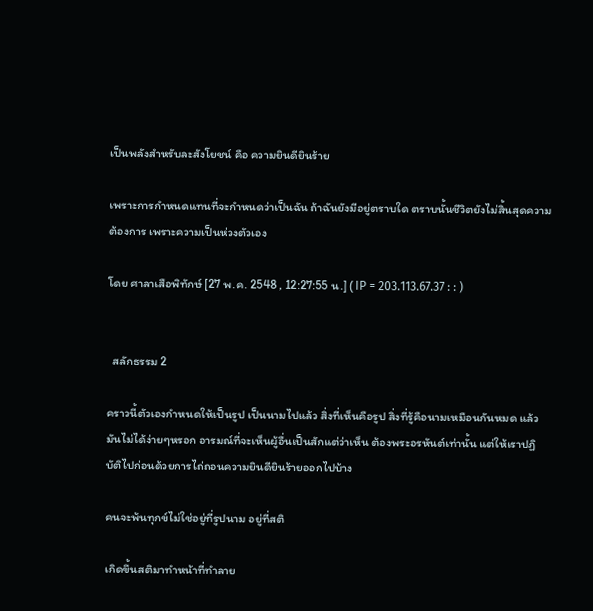เป็นพลังสำหรับละสังโยชน์ คือ ความยินดียินร้าย

เพราะการกำหนดแทนที่จะกำหนดว่าเป็นฉัน ถ้าฉันยังมีอยู่ตราบใด ตราบนั้นชีวิตยังไม่สิ้นสุดความต้องการ เพราะความเป็นห่วงตัวเอง

โดย ศาลาเสือพิทักษ์ [27 พ.ค. 2548 , 12:27:55 น.] ( IP = 203.113.67.37 : : )


  สลักธรรม 2

คราวนี้ตัวเองกำหนดให้เป็นรูป เป็นนามไปแล้ว สิ่งที่เห็นคือรูป สิ่งที่รู้คือนามเหมือนกันหมด แล้วมันไม่ได้ง่ายๆหรอก อารมณ์ที่จะเห็นผู้อื่นเป็นสักแต่ว่าเห็น ต้องพระอรหันต์เท่านั้น แต่ให้เราปฏิบัติไปก่อนด้วยการไถ่ถอนความยินดียินร้ายออกไปบ้าง

คนจะพ้นทุกข์ไม่ใช่อยู่ที่รูปนาม อยู่ที่สติ

เกิดขึ้นสติมาทำหน้าที่ทำลาย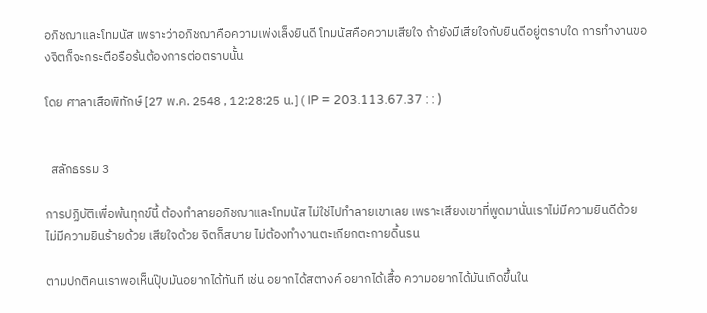อภิชฌาและโทมนัส เพราะว่าอภิชฌาคือความเพ่งเล็งยินดี โทมนัสคือความเสียใจ ถ้ายังมีเสียใจกับยินดีอยู่ตราบใด การทำงานของจิตก็จะกระตือรือร้นต้องการต่อตราบนั้น

โดย ศาลาเสือพิทักษ์ [27 พ.ค. 2548 , 12:28:25 น.] ( IP = 203.113.67.37 : : )


  สลักธรรม 3

การปฏิบัติเพื่อพ้นทุกข์นี้ ต้องทำลายอภิชฌาและโทมนัส ไม่ใช่ไปทำลายเขาเลย เพราะเสียงเขาที่พูดมานั่นเราไม่มีความยินดีด้วย ไม่มีความยินร้ายด้วย เสียใจด้วย จิตก็สบาย ไม่ต้องทำงานตะเกียกตะกายดิ้นรน

ตามปกติคนเราพอเห็นปุ๊บมันอยากได้ทันที เช่น อยากได้สตางค์ อยากได้เสื้อ ความอยากได้มันเกิดขึ้นใน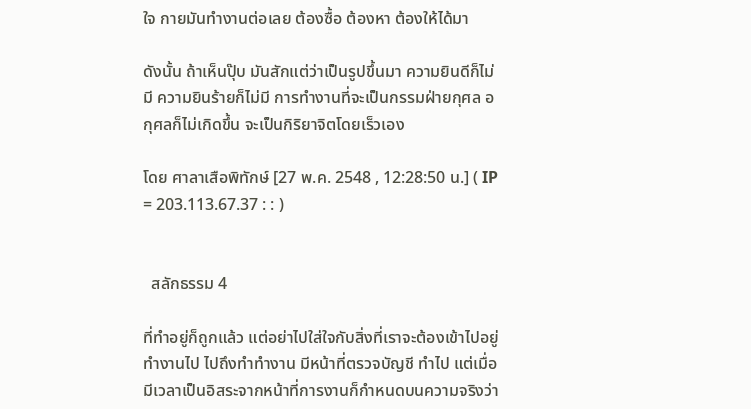ใจ กายมันทำงานต่อเลย ต้องซื้อ ต้องหา ต้องให้ได้มา

ดังนั้น ถ้าเห็นปุ๊บ มันสักแต่ว่าเป็นรูปขึ้นมา ความยินดีก็ไม่มี ความยินร้ายก็ไม่มี การทำงานที่จะเป็นกรรมฝ่ายกุศล อกุศลก็ไม่เกิดขึ้น จะเป็นกิริยาจิตโดยเร็วเอง

โดย ศาลาเสือพิทักษ์ [27 พ.ค. 2548 , 12:28:50 น.] ( IP = 203.113.67.37 : : )


  สลักธรรม 4

ที่ทำอยู่ก็ถูกแล้ว แต่อย่าไปใส่ใจกับสิ่งที่เราจะต้องเข้าไปอยู่ ทำงานไป ไปถึงทำทำงาน มีหน้าที่ตรวจบัญชี ทำไป แต่เมื่อมีเวลาเป็นอิสระจากหน้าที่การงานก็กำหนดบนความจริงว่า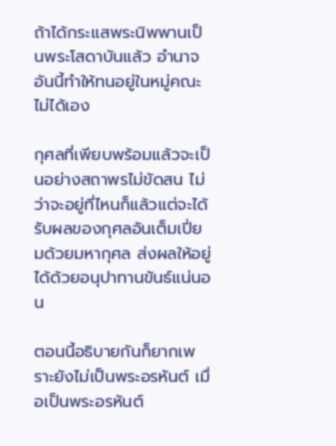ถ้าได้กระแสพระนิพพานเป็นพระโสดาบันแล้ว อำนาจอันนี้ทำให้ทนอยู่ในหมู่คณะไม่ได้เอง

กุศลที่เพียบพร้อมแล้วจะเป็นอย่างสถาพรไม่ขัดสน ไม่ว่าจะอยู่ที่ไหนก็แล้วแต่จะได้รับผลของกุศลอันเต็มเปี่ยมด้วยมหากุศล ส่งผลให้อยู่ได้ด้วยอนุปาทานขันธ์แน่นอน

ตอนนี้อธิบายกันก็ยากเพราะยังไม่เป็นพระอรหันต์ เมื่อเป็นพระอรหันต์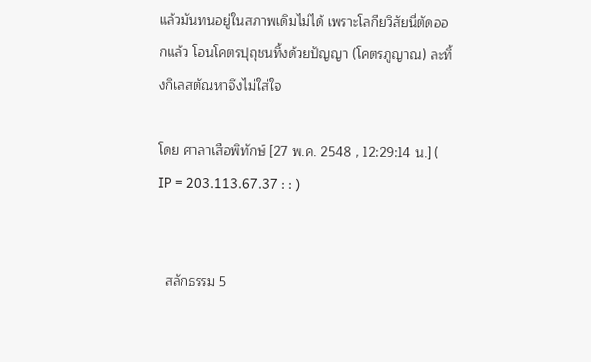แล้วมันทนอยู่ในสภาพเดิมไม่ได้ เพราะโลกียวิสัยนี่ตัดออกแล้ว โอนโคตรปุถุชนทิ้งด้วยปัญญา (โคตรภูญาณ) ละทิ้งกิเลสตัณหาจึงไม่ใส่ใจ

โดย ศาลาเสือพิทักษ์ [27 พ.ค. 2548 , 12:29:14 น.] ( IP = 203.113.67.37 : : )


  สลักธรรม 5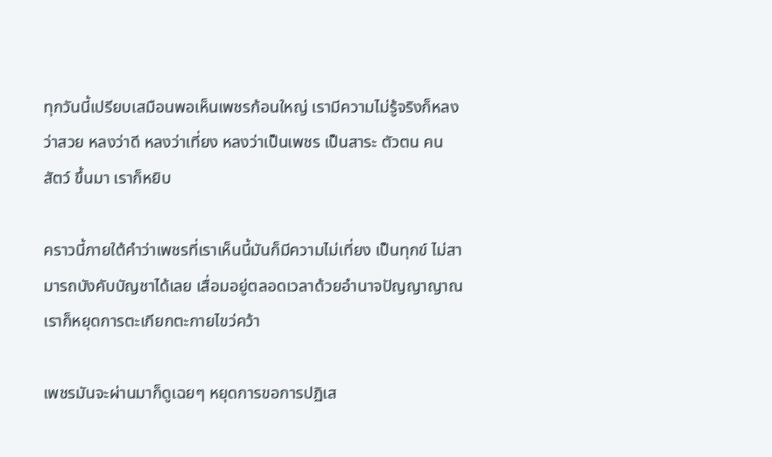ทุกวันนี้เปรียบเสมือนพอเห็นเพชรก้อนใหญ่ เรามีความไม่รู้จริงก็หลงว่าสวย หลงว่าดี หลงว่าเที่ยง หลงว่าเป็นเพชร เป็นสาระ ตัวตน คน สัตว์ ขึ้นมา เราก็หยิบ

คราวนี้ภายใต้คำว่าเพชรที่เราเห็นนี้มันก็มีความไม่เที่ยง เป็นทุกข์ ไม่สามารถบังคับบัญชาได้เลย เสื่อมอยู่ตลอดเวลาด้วยอำนาจปัญญาญาณ เราก็หยุดการตะเกียกตะกายไขว่คว้า

เพชรมันจะผ่านมาก็ดูเฉยๆ หยุดการขอการปฏิเส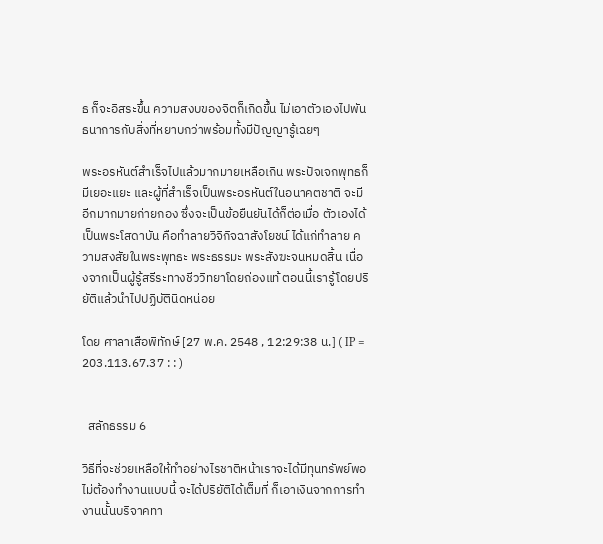ธ ก็จะอิสระขึ้น ความสงบของจิตก็เกิดขึ้น ไม่เอาตัวเองไปพันธนาการกับสิ่งที่หยาบกว่าพร้อมทั้งมีปัญญารู้เฉยๆ

พระอรหันต์สำเร็จไปแล้วมากมายเหลือเกิน พระปัจเจกพุทธก็มีเยอะแยะ และผู้ที่สำเร็จเป็นพระอรหันต์ในอนาคตชาติ จะมีอีกมากมายก่ายกอง ซึ่งจะเป็นข้อยืนยันได้ก็ต่อเมื่อ ตัวเองได้เป็นพระโสดาบัน คือทำลายวิจิกิจฉาสังโยชน์ ได้แก่ทำลาย ความสงสัยในพระพุทธะ พระธรรมะ พระสังฆะจนหมดสิ้น เนื่องจากเป็นผู้รู้สรีระทางชีววิทยาโดยถ่องแท้ ตอนนี้เรารู้โดยปริยัติแล้วนำไปปฏิบัตินิดหน่อย

โดย ศาลาเสือพิทักษ์ [27 พ.ค. 2548 , 12:29:38 น.] ( IP = 203.113.67.37 : : )


  สลักธรรม 6

วิธีที่จะช่วยเหลือให้ทำอย่างไรชาติหน้าเราจะได้มีทุนทรัพย์พอ ไม่ต้องทำงานแบบนี้ จะได้ปริยัติได้เต็มที่ ก็เอาเงินจากการทำงานนั้นบริจาคทา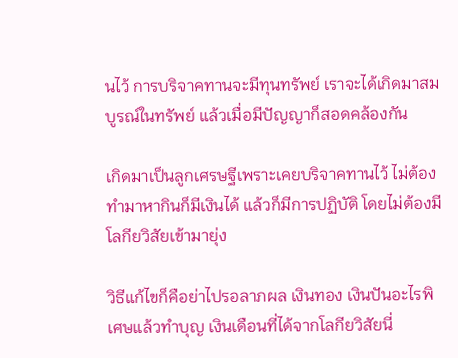นไว้ การบริจาคทานจะมีทุนทรัพย์ เราจะได้เกิดมาสมบูรณ์ในทรัพย์ แล้วเมื่อมีปัญญาก็สอดคล้องกัน

เกิดมาเป็นลูกเศรษฐีเพราะเคยบริจาคทานไว้ ไม่ต้องทำมาหากินก็มีเงินได้ แล้วก็มีการปฏิบัติ โดยไม่ต้องมีโลกียวิสัยเข้ามายุ่ง

วิธีแก้ไขก็คือย่าไปรอลาภผล เงินทอง เงินปันอะไรพิเศษแล้วทำบุญ เงินเดือนที่ได้จากโลกียวิสัยนี่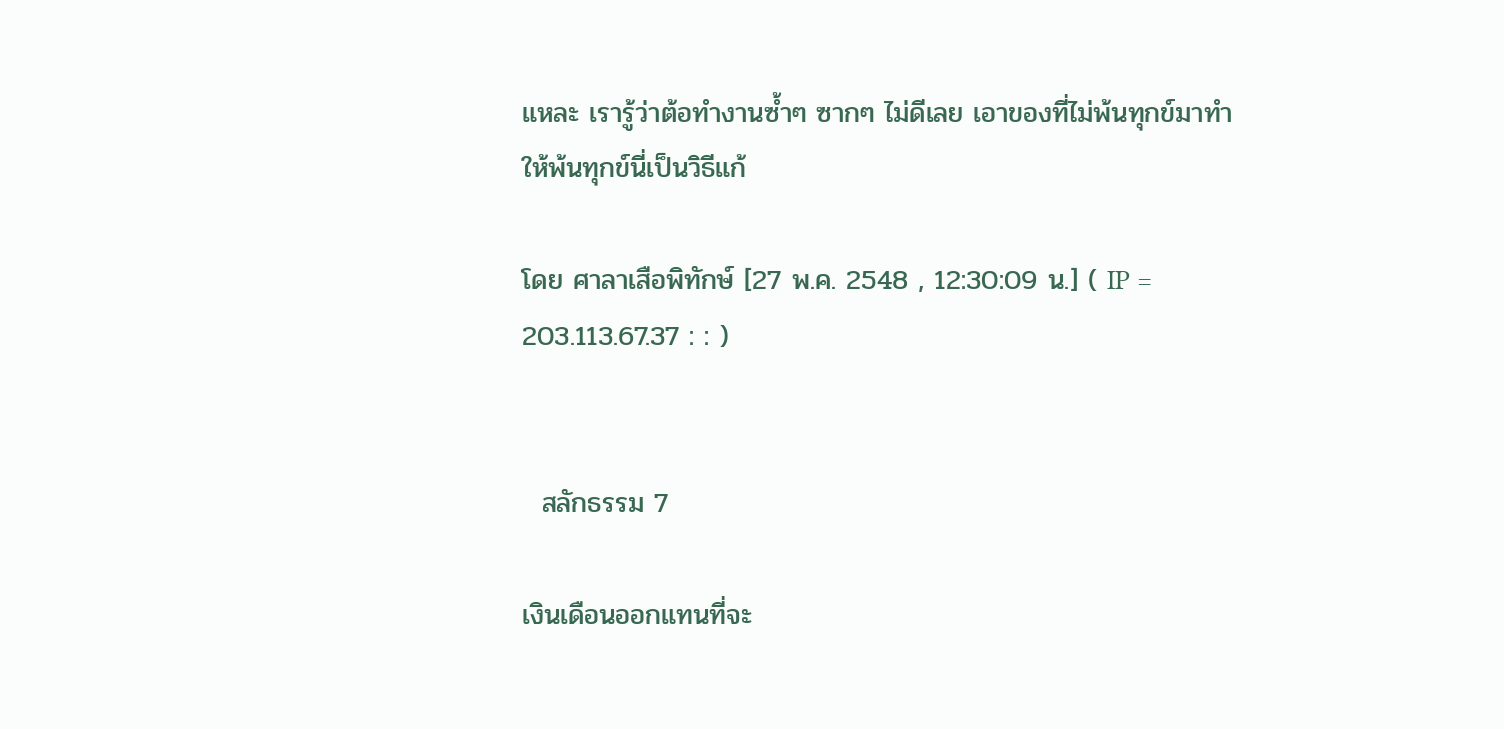แหละ เรารู้ว่าต้อทำงานซ้ำๆ ซากๆ ไม่ดีเลย เอาของที่ไม่พ้นทุกข์มาทำให้พ้นทุกข์นี่เป็นวิธีแก้

โดย ศาลาเสือพิทักษ์ [27 พ.ค. 2548 , 12:30:09 น.] ( IP = 203.113.67.37 : : )


  สลักธรรม 7

เงินเดือนออกแทนที่จะ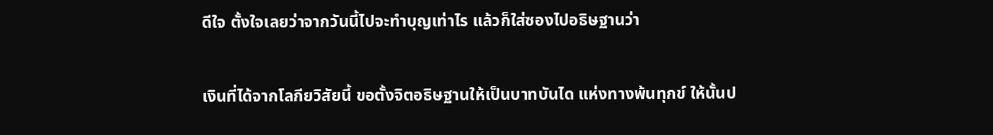ดีใจ ตั้งใจเลยว่าจากวันนี้ไปจะทำบุญเท่าไร แล้วก็ใส่ซองไปอธิษฐานว่า

เงินที่ได้จากโลกียวิสัยนี้ ขอตั้งจิตอธิษฐานให้เป็นบาทบันได แห่งทางพ้นทุกข์ ให้นั้นป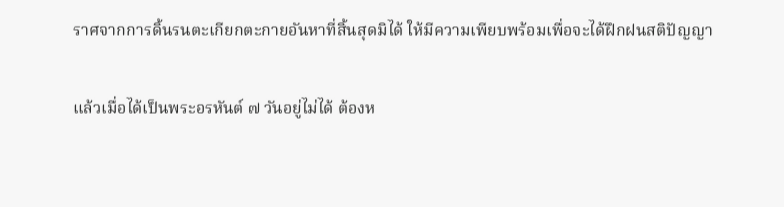ราศจากการดิ้นรนตะเกียกตะกายอันหาที่สิ้นสุดมิได้ ให้มีความเพียบพร้อมเพื่อจะได้ฝึกฝนสติปัญญา

แล้วเมื่อได้เป็นพระอรหันต์ ๗ วันอยู่ไม่ได้ ต้องห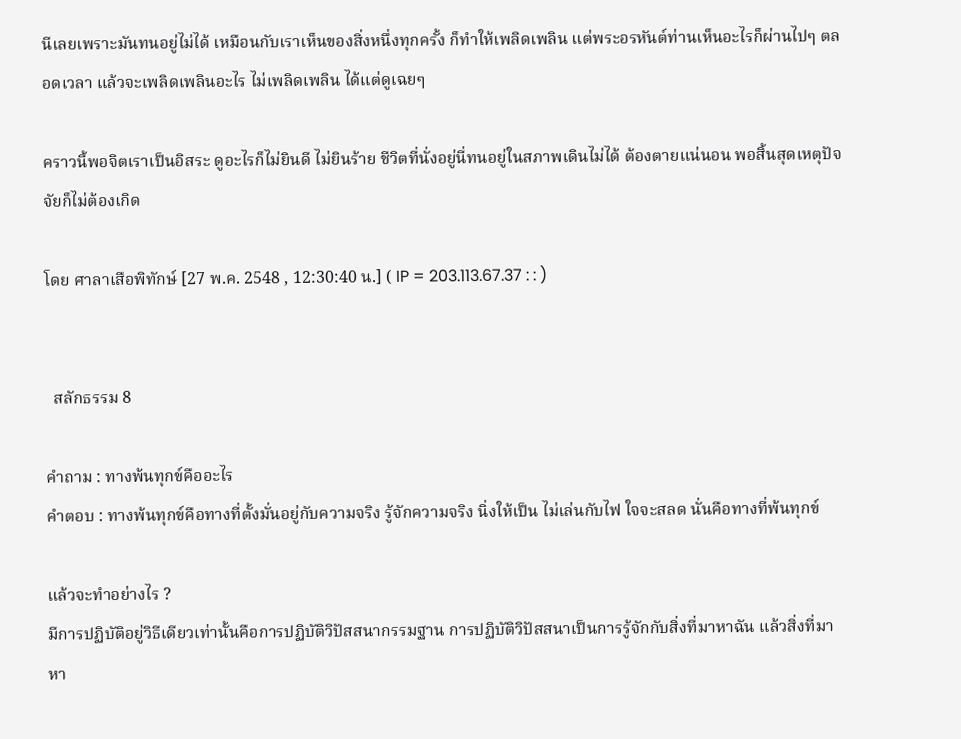นีเลยเพราะมันทนอยู่ไม่ได้ เหมือนกับเราเห็นของสิ่งหนึ่งทุกครั้ง ก็ทำให้เพลิดเพลิน แต่พระอรหันต์ท่านเห็นอะไรก็ผ่านไปๆ ตลอดเวลา แล้วจะเพลิดเพลินอะไร ไม่เพลิดเพลิน ได้แต่ดูเฉยๆ

คราวนี้พอจิตเราเป็นอิสระ ดูอะไรก็ไม่ยินดี ไม่ยินร้าย ชีวิตที่นั่งอยู่นี่ทนอยู่ในสภาพเดินไม่ได้ ต้องตายแน่นอน พอสิ้นสุดเหตุปัจจัยก็ไม่ต้องเกิด

โดย ศาลาเสือพิทักษ์ [27 พ.ค. 2548 , 12:30:40 น.] ( IP = 203.113.67.37 : : )


  สลักธรรม 8

คำถาม : ทางพ้นทุกข์คืออะไร
คำตอบ : ทางพ้นทุกข์คือทางที่ตั้งมั่นอยู่กับความจริง รู้จักความจริง นิ่งให้เป็น ไม่เล่นกับไฟ ใจจะสลด นั่นคือทางที่พ้นทุกข์

แล้วจะทำอย่างไร ?
มีการปฏิบัติอยู่วิธีเดียวเท่านั้นคือการปฏิบัติวิปัสสนากรรมฐาน การปฏิบัติวิปัสสนาเป็นการรู้จักกับสิ่งที่มาหาฉัน แล้วสิ่งที่มาหา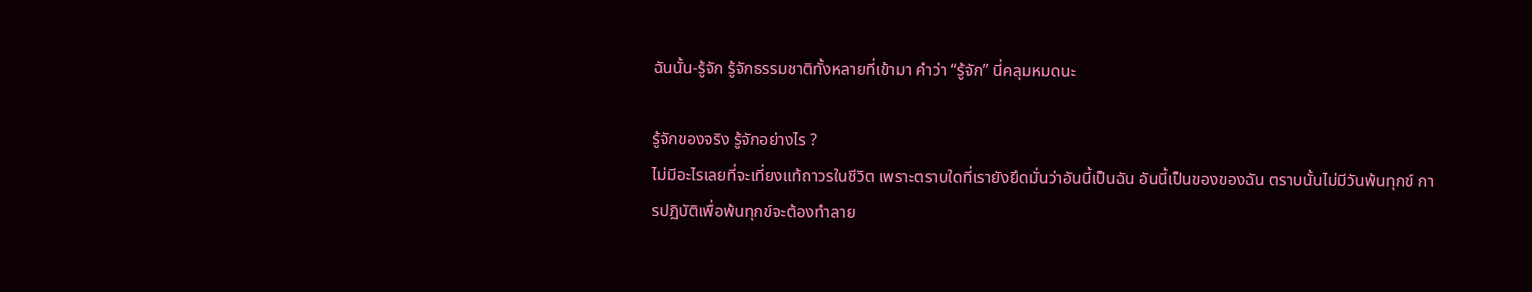ฉันนั้น-รู้จัก รู้จักธรรมชาติทั้งหลายที่เข้ามา คำว่า “รู้จัก” นี่คลุมหมดนะ

รู้จักของจริง รู้จักอย่างไร ?
ไม่มีอะไรเลยที่จะเที่ยงแท้ถาวรในชีวิต เพราะตราบใดที่เรายังยึดมั่นว่าอันนี้เป็นฉัน อันนี้เป็นของของฉัน ตราบนั้นไม่มีวันพ้นทุกข์ การปฏิบัติเพื่อพ้นทุกข์จะต้องทำลาย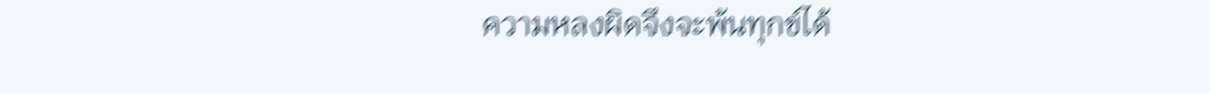ความหลงผิดจึงจะพ้นทุกข์ได้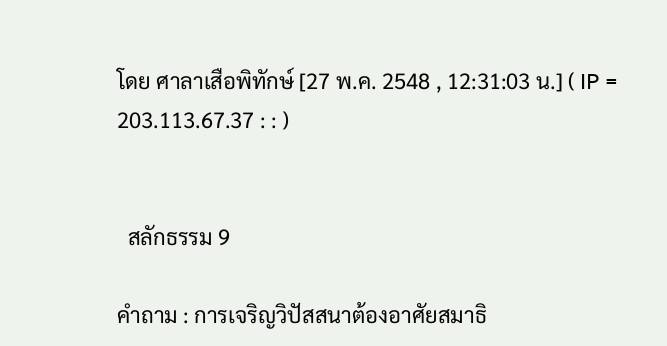โดย ศาลาเสือพิทักษ์ [27 พ.ค. 2548 , 12:31:03 น.] ( IP = 203.113.67.37 : : )


  สลักธรรม 9

คำถาม : การเจริญวิปัสสนาต้องอาศัยสมาธิ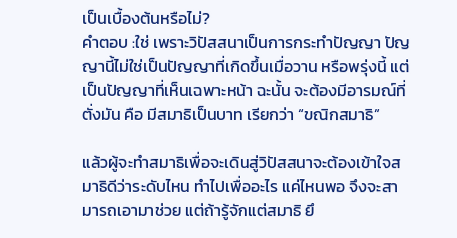เป็นเบื้องต้นหรือไม่?
คำตอบ :ใช่ เพราะวิปัสสนาเป็นการกระทำปัญญา ปัญญานี้ไม่ใช่เป็นปัญญาที่เกิดขึ้นเมื่อวาน หรือพรุ่งนี้ แต่เป็นปัญญาที่เห็นเฉพาะหน้า ฉะนั้น จะต้องมีอารมณ์ที่ตั่งมัน คือ มีสมาธิเป็นบาท เรียกว่า “ขณิกสมาธิ”

แล้วผู้จะทำสมาธิเพื่อจะเดินสู่วิปัสสนาจะต้องเข้าใจสมาธิดีว่าระดับไหน ทำไปเพื่ออะไร แค่ไหนพอ จึงจะสามารถเอามาช่วย แต่ถ้ารู้จักแต่สมาธิ ยึ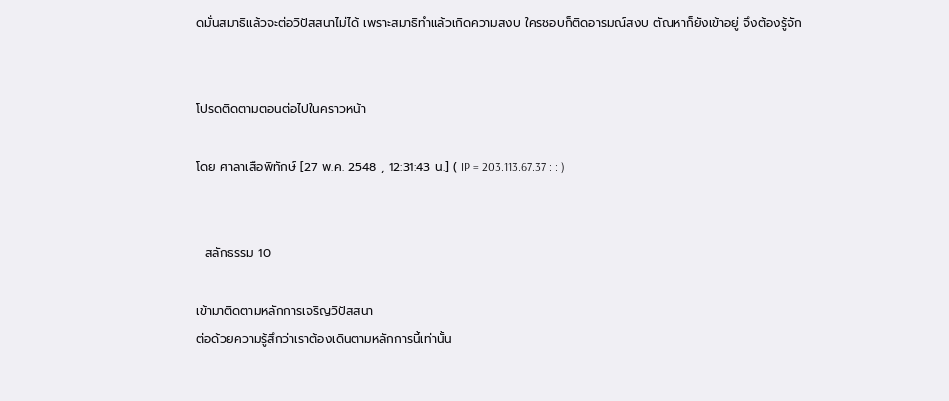ดมั่นสมาธิแล้วจะต่อวิปัสสนาไม่ได้ เพราะสมาธิทำแล้วเกิดความสงบ ใครชอบก็ติดอารมณ์สงบ ตัณหาก็ยังเข้าอยู่ จึงต้องรู้จัก


โปรดติดตามตอนต่อไปในคราวหน้า

โดย ศาลาเสือพิทักษ์ [27 พ.ค. 2548 , 12:31:43 น.] ( IP = 203.113.67.37 : : )


  สลักธรรม 10

เข้ามาติดตามหลักการเจริญวิปัสสนา
ต่อด้วยความรู้สึกว่าเราต้องเดินตามหลักการนี้เท่านั้น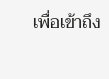เพื่อเข้าถึง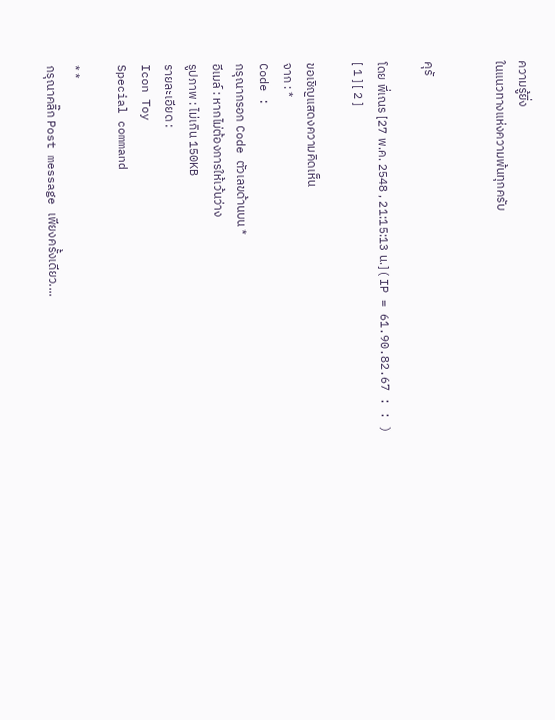ความรู้ยิ่ง
ในแนวทางแห่งความพ้นทุกครับ


คุรั

โดย พี่เณร [27 พ.ค. 2548 , 21:15:13 น.] ( IP = 61.90.82.67 : : )
[ 1 ] [ 2 ]

ขอเชิญแสดงความคิดเห็น
จาก : *
Code :
กรุณากรอก Code ตัวเลขด้านบน *
อีเมล์ : หากไม่ต้องการให้เว้นว่าง
รูปภาพ : ไม่เกิน 150KB
รายละเอียด :
Icon Toy
Special command

* *
กรุณาคลิ๊ก Post message เพียงครั้งเดียว....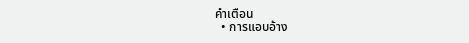คำเตือน
  • การแอบอ้าง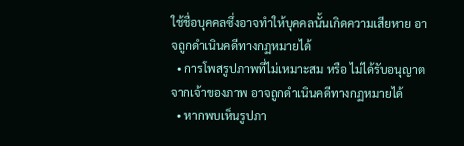ใช้ชื่อบุคคลซึ่งอาจทำให้บุคคลนั้นเกิดความเสียหาย อาจถูกดำเนินคดีทางกฏหมายได้
  • การโพสรูปภาพที่ไม่เหมาะสม หรือ ไม่ได้รับอนุญาตจากเจ้าของภาพ อาจถูกดำเนินคดีทางกฏหมายได้
  • หากพบเห็นรูปภา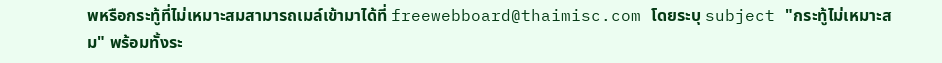พหรือกระทู้ที่ไม่เหมาะสมสามารถเมล์เข้ามาได้ที่ freewebboard@thaimisc.com โดยระบุ subject "กระทู้ไม่เหมาะสม" พร้อมทั้งระ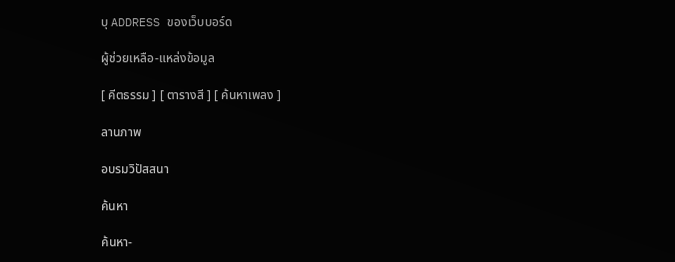บุ ADDRESS ของเว็บบอร์ด

ผู้ช่วยเหลือ-แหล่งข้อมูล

[ คีตธรรม ] [ ตารางสี ] [ ค้นหาเพลง ]

ลานภาพ

อบรมวิปัสสนา

ค้นหา

ค้นหา-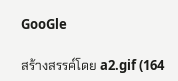GooGle

สร้างสรรค์โดย a2.gif (164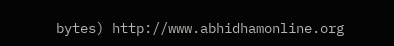bytes) http://www.abhidhamonline.org